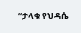“ታላቁ የህዳሴ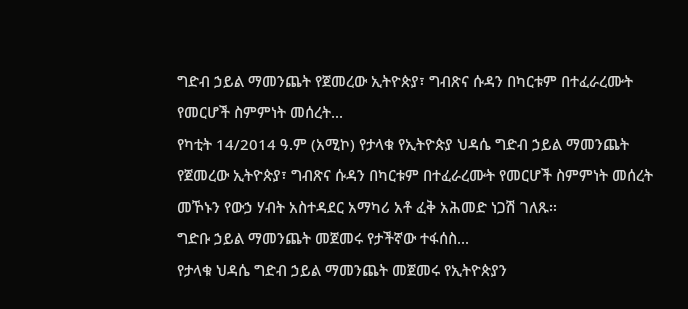ግድብ ኃይል ማመንጨት የጀመረው ኢትዮጵያ፣ ግብጽና ሱዳን በካርቱም በተፈራረሙት የመርሆች ስምምነት መሰረት...
የካቲት 14/2014 ዓ.ም (አሚኮ) የታላቁ የኢትዮጵያ ህዳሴ ግድብ ኃይል ማመንጨት የጀመረው ኢትዮጵያ፣ ግብጽና ሱዳን በካርቱም በተፈራረሙት የመርሆች ስምምነት መሰረት መኾኑን የውኃ ሃብት አስተዳደር አማካሪ አቶ ፈቅ አሕመድ ነጋሽ ገለጹ፡፡
ግድቡ ኃይል ማመንጨት መጀመሩ የታችኛው ተፋሰስ...
የታላቁ ህዳሴ ግድብ ኃይል ማመንጨት መጀመሩ የኢትዮጵያን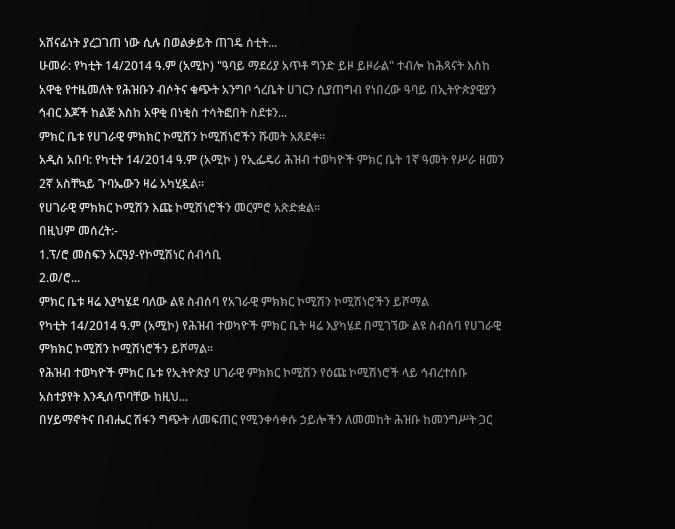አሸናፊነት ያረጋገጠ ነው ሲሉ በወልቃይት ጠገዴ ሰቲት...
ሁመራ: የካቲት 14/2014 ዓ.ም (አሚኮ) "ዓባይ ማደሪያ አጥቶ ግንድ ይዞ ይዞራል" ተብሎ ከሕጻናት እስከ አዋቂ የተዜመለት የሕዝቡን ብሶትና ቁጭት አንግቦ ጎረቤት ሀገርን ሲያጠግብ የነበረው ዓባይ በኢትዮጵያዊያን ኅብር እጆች ከልጅ እስከ አዋቂ በነቂስ ተሳትፎበት ስደቱን...
ምክር ቤቱ የሀገራዊ ምክክር ኮሚሽን ኮሚሽነሮችን ሹመት አጸደቀ።
አዲስ አበባ: የካቲት 14/2014 ዓ.ም (አሚኮ ) የኢፌዴሪ ሕዝብ ተወካዮች ምክር ቤት 1ኛ ዓመት የሥራ ዘመን 2ኛ አስቸኳይ ጉባኤውን ዛሬ አካሂዷል።
የሀገራዊ ምክክር ኮሚሽን እጩ ኮሚሽነሮችን መርምሮ አጽድቋል።
በዚህም መሰረት:-
1.ፕ/ሮ መስፍን አርዓያ-የኮሚሽነር ሰብሳቢ
2.ወ/ሮ...
ምክር ቤቱ ዛሬ እያካሄደ ባለው ልዩ ስብሰባ የአገራዊ ምክክር ኮሚሽን ኮሚሽነሮችን ይሾማል
የካቲት 14/2014 ዓ.ም (አሚኮ) የሕዝብ ተወካዮች ምክር ቤት ዛሬ እያካሄደ በሚገኘው ልዩ ስብሰባ የሀገራዊ ምክክር ኮሚሽን ኮሚሽነሮችን ይሾማል፡፡
የሕዝብ ተወካዮች ምክር ቤቱ የኢትዮጵያ ሀገራዊ ምክክር ኮሚሽን የዕጩ ኮሚሽነሮች ላይ ኅብረተሰቡ አስተያየት እንዲሰጥባቸው ከዚህ...
በሃይማኖትና በብሔር ሽፋን ግጭት ለመፍጠር የሚንቀሳቀሱ ኃይሎችን ለመመከት ሕዝቡ ከመንግሥት ጋር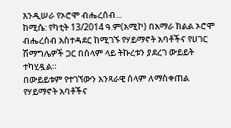እንዲሠራ የኦሮሞ ብሔረሰብ...
ከሚሴ: የካቲት 13/2014 ዓ.ም(አሚኮ) በአማራ ክልል ኦሮሞ ብሔረሰብ አስተዳደር ከሚገኙ የሃይማኖት አባቶችና የሀገር ሽማግሌዎች ጋር በሰላም ላይ ትኩረቱን ያደረገ ውይይት ተካሂዷል።
በውይይቱም የተገኘውን አንጻራዊ ሰላም ለማስቀጠል የሃይማኖት አባቶችና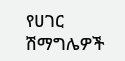የሀገር ሽማግሌዎች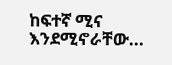ከፍተኛ ሚና እንደሚኖራቸው...